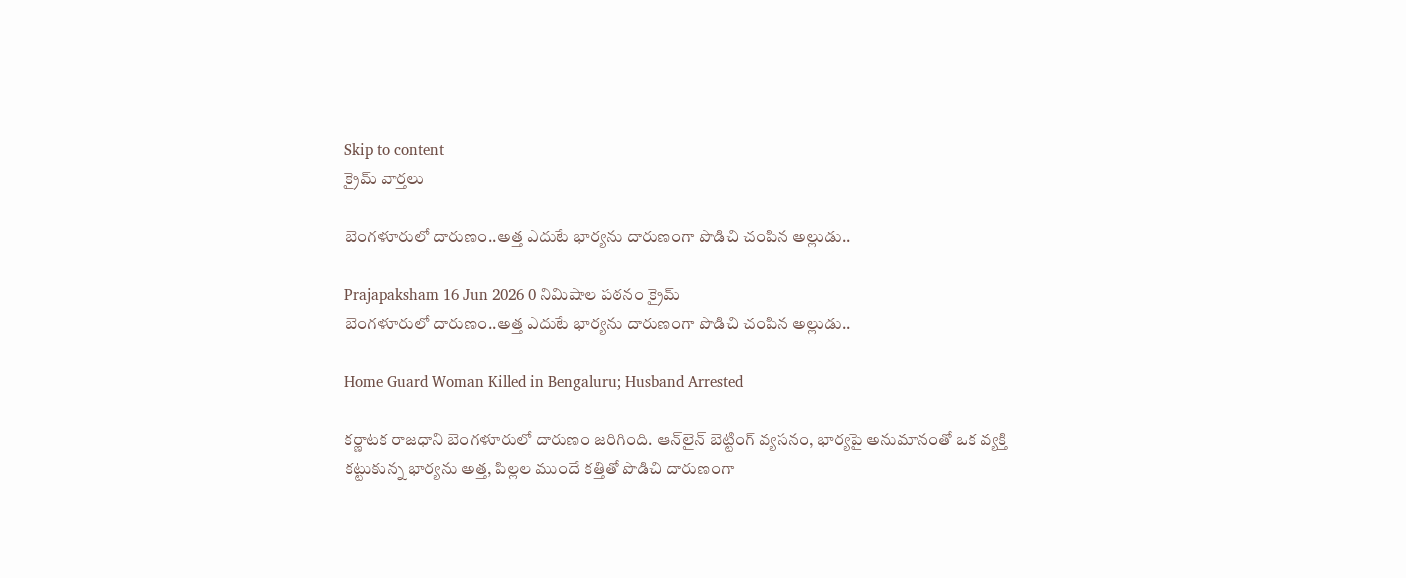Skip to content
క్రైమ్ వార్తలు

బెంగళూరులో దారుణం..అత్త ఎదుటే భార్యను దారుణంగా పొడిచి చంపిన అల్లుడు..

Prajapaksham 16 Jun 2026 0 నిమిషాల పఠనం క్రైమ్
బెంగళూరులో దారుణం..అత్త ఎదుటే భార్యను దారుణంగా పొడిచి చంపిన అల్లుడు..

Home Guard Woman Killed in Bengaluru; Husband Arrested

కర్ణాటక రాజధాని బెంగళూరులో దారుణం జరిగింది. ఆన్‌లైన్ బెట్టింగ్‌ వ్యసనం, భార్యపై అనుమానంతో ఒక వ్యక్తి కట్టుకున్న భార్యను అత్త, పిల్లల ముందే కత్తితో పొడిచి దారుణంగా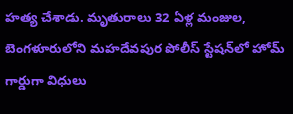హత్య చేశాడు. మృతురాలు 32 ఏళ్ల మంజుల, బెంగళూరులోని మహదేవపుర పోలీస్ స్టేషన్‌లో హోమ్ గార్డుగా విధులు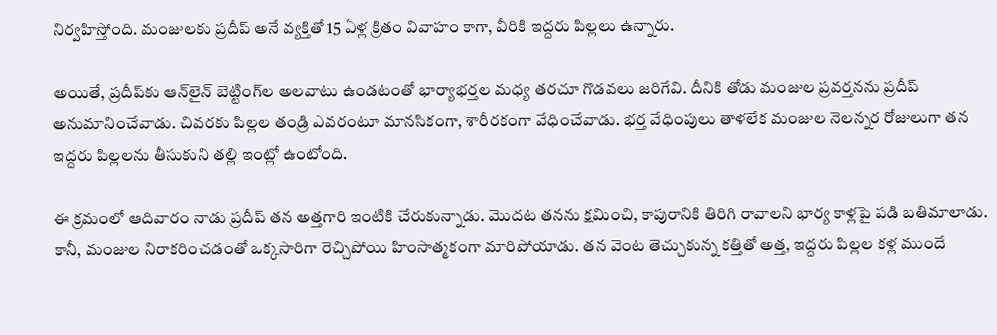నిర్వహిస్తోంది. మంజులకు ప్రదీప్‌ అనే వ్యక్తితో 15 ఏళ్ల క్రితం వివాహం కాగా, వీరికి ఇద్దరు పిల్లలు ఉన్నారు.

అయితే, ప్రదీప్‌కు ఆన్‌లైన్ బెట్టింగ్‌ల అలవాటు ఉండటంతో భార్యాభర్తల మధ్య తరచూ గొడవలు జరిగేవి. దీనికి తోడు మంజుల ప్రవర్తనను ప్రదీప్‌ అనుమానించేవాడు. చివరకు పిల్లల తండ్రి ఎవరంటూ మానసికంగా, శారీరకంగా వేధించేవాడు. భర్త వేధింపులు తాళలేక మంజుల నెలన్నర రోజులుగా తన ఇద్దరు పిల్లలను తీసుకుని తల్లి ఇంట్లో ఉంటోంది.

ఈ క్రమంలో ఆదివారం నాడు ప్రదీప్ తన అత్తగారి ఇంటికి చేరుకున్నాడు. మొదట తనను క్షమించి, కాపురానికి తిరిగి రావాలని భార్య కాళ్లపై పడి బతిమాలాడు. కానీ, మంజుల నిరాకరించడంతో ఒక్కసారిగా రెచ్చిపోయి హింసాత్మకంగా మారిపోయాడు. తన వెంట తెచ్చుకున్న కత్తితో అత్త, ఇద్దరు పిల్లల కళ్ల ముందే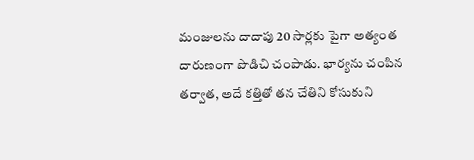మంజులను దాదాపు 20 సార్లకు పైగా అత్యంత దారుణంగా పొడిచి చంపాడు. భార్యను చంపిన తర్వాత, అదే కత్తితో తన చేతిని కోసుకుని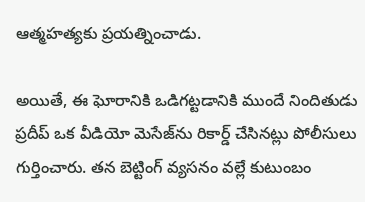ఆత్మహత్యకు ప్రయత్నించాడు.

అయితే, ఈ ఘోరానికి ఒడిగట్టడానికి ముందే నిందితుడు ప్రదీప్ ఒక వీడియో మెసేజ్‌ను రికార్డ్‌ చేసినట్లు పోలీసులు గుర్తించారు. తన బెట్టింగ్ వ్యసనం వల్లే కుటుంబం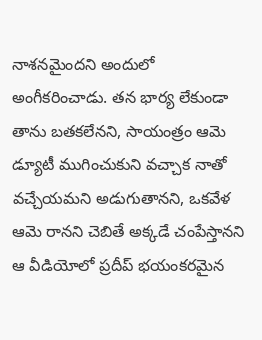నాశనమైందని అందులో అంగీకరించాడు. తన భార్య లేకుండా తాను బతకలేనని, సాయంత్రం ఆమె డ్యూటీ ముగించుకుని వచ్చాక నాతో వచ్చేయమని అడుగుతానని, ఒకవేళ ఆమె రానని చెబితే అక్కడే చంపేస్తానని ఆ వీడియోలో ప్రదీప్ భయంకరమైన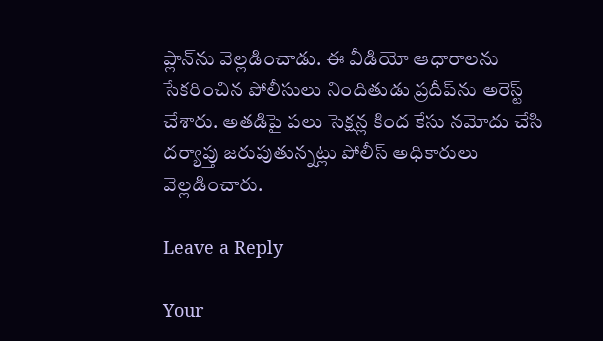ప్లాన్‌ను వెల్లడించాడు. ఈ వీడియో ఆధారాలను సేకరించిన పోలీసులు నిందితుడు ప్రదీప్‌ను అరెస్ట్ చేశారు. అతడిపై పలు సెక్షన్ల కింద కేసు నమోదు చేసి దర్యాప్తు జరుపుతున్నట్లు పోలీస్ అధికారులు వెల్లడించారు.

Leave a Reply

Your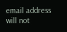email address will not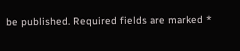be published. Required fields are marked *